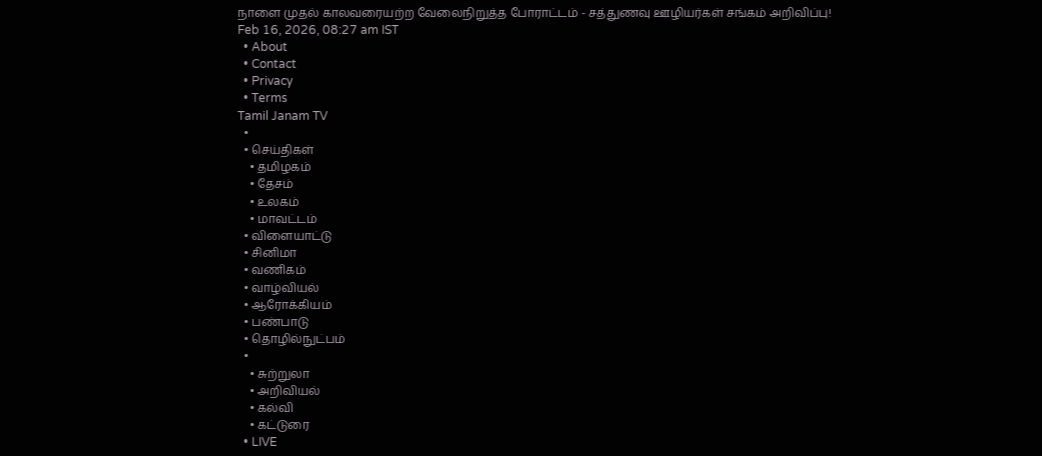நாளை முதல் காலவரையற்ற வேலைநிறுத்த போராட்டம் - சத்துணவு ஊழியர்கள் சங்கம் அறிவிப்பு!
Feb 16, 2026, 08:27 am IST
  • About
  • Contact
  • Privacy
  • Terms
Tamil Janam TV
  •
  • செய்திகள்
    • தமிழகம்
    • தேசம்
    • உலகம்
    • மாவட்டம்
  • விளையாட்டு
  • சினிமா
  • வணிகம்
  • வாழ்வியல்
  • ஆரோக்கியம்
  • பண்பாடு
  • தொழில்நுட்பம்
  •
    • சுற்றுலா
    • அறிவியல்
    • கல்வி
    • கட்டுரை
  • LIVE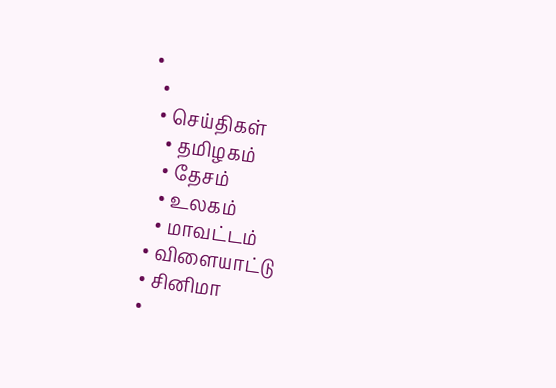•
  •
  • செய்திகள்
    • தமிழகம்
    • தேசம்
    • உலகம்
    • மாவட்டம்
  • விளையாட்டு
  • சினிமா
  •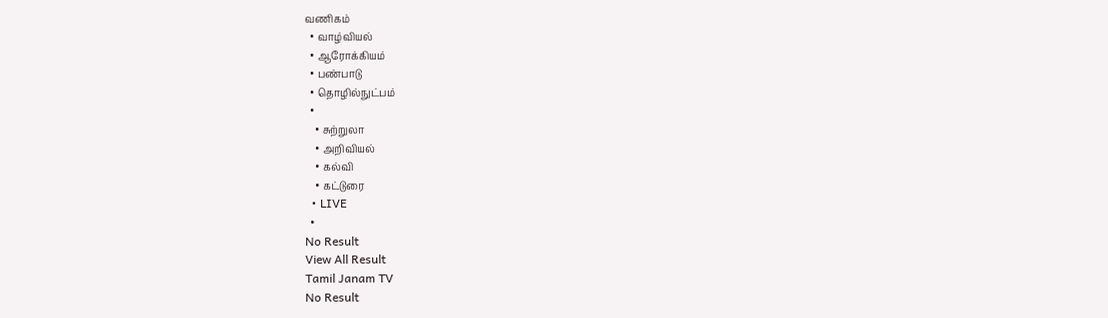வணிகம்
  • வாழ்வியல்
  • ஆரோக்கியம்
  • பண்பாடு
  • தொழில்நுட்பம்
  •
    • சுற்றுலா
    • அறிவியல்
    • கல்வி
    • கட்டுரை
  • LIVE
  •
No Result
View All Result
Tamil Janam TV
No Result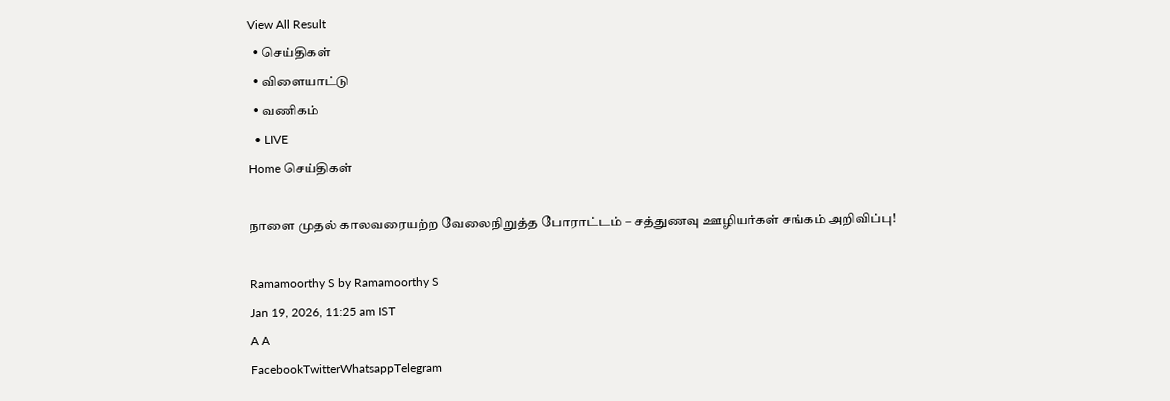View All Result
  • செய்திகள்
  • விளையாட்டு
  • வணிகம்
  • LIVE
Home செய்திகள்

நாளை முதல் காலவரையற்ற வேலைநிறுத்த போராட்டம் – சத்துணவு ஊழியர்கள் சங்கம் அறிவிப்பு!

Ramamoorthy S by Ramamoorthy S
Jan 19, 2026, 11:25 am IST
A A
FacebookTwitterWhatsappTelegram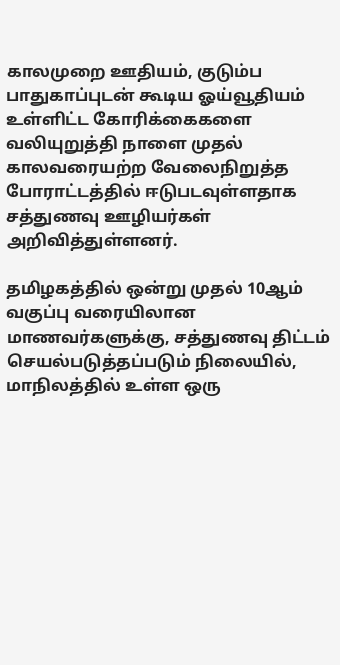காலமுறை ஊதியம், குடும்ப பாதுகாப்புடன் கூடிய ஓய்வூதியம் உள்ளிட்ட கோரிக்கைகளை வலியுறுத்தி நாளை முதல் காலவரையற்ற வேலைநிறுத்த போராட்டத்தில் ஈடுபடவுள்ளதாக சத்துணவு ஊழியர்கள் அறிவித்துள்ளனர்.

தமிழகத்தில் ஒன்று முதல் 10ஆம் வகுப்பு வரையிலான மாணவர்களுக்கு, சத்துணவு திட்டம் செயல்படுத்தப்படும் நிலையில், மாநிலத்தில் உள்ள ஒரு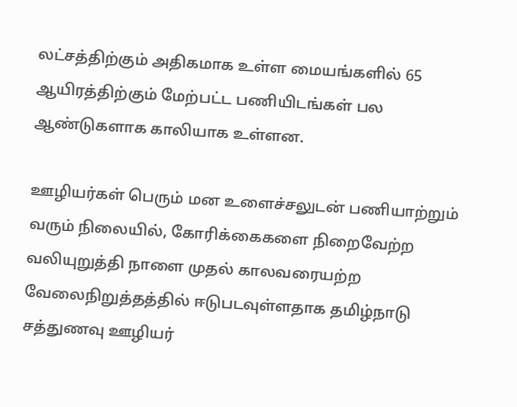லட்சத்திற்கும் அதிகமாக உள்ள மையங்களில் 65 ஆயிரத்திற்கும் மேற்பட்ட பணியிடங்கள் பல ஆண்டுகளாக காலியாக உள்ளன.

ஊழியர்கள் பெரும் மன உளைச்சலுடன் பணியாற்றும் வரும் நிலையில், கோரிக்கைகளை நிறைவேற்ற வலியுறுத்தி நாளை முதல் காலவரையற்ற வேலைநிறுத்தத்தில் ஈடுபடவுள்ளதாக தமிழ்நாடு சத்துணவு ஊழியர்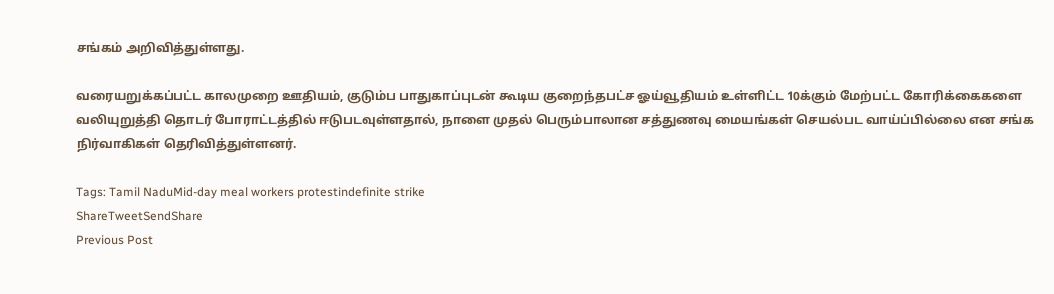சங்கம் அறிவித்துள்ளது.

வரையறுக்கப்பட்ட காலமுறை ஊதியம், குடும்ப பாதுகாப்புடன் கூடிய குறைந்தபட்ச ஓய்வூதியம் உள்ளிட்ட 10க்கும் மேற்பட்ட கோரிக்கைகளை வலியுறுத்தி தொடர் போராட்டத்தில் ஈடுபடவுள்ளதால், நாளை முதல் பெரும்பாலான சத்துணவு மையங்கள் செயல்பட வாய்ப்பில்லை என சங்க நிர்வாகிகள் தெரிவித்துள்ளனர்.

Tags: Tamil NaduMid-day meal workers protestindefinite strike
ShareTweetSendShare
Previous Post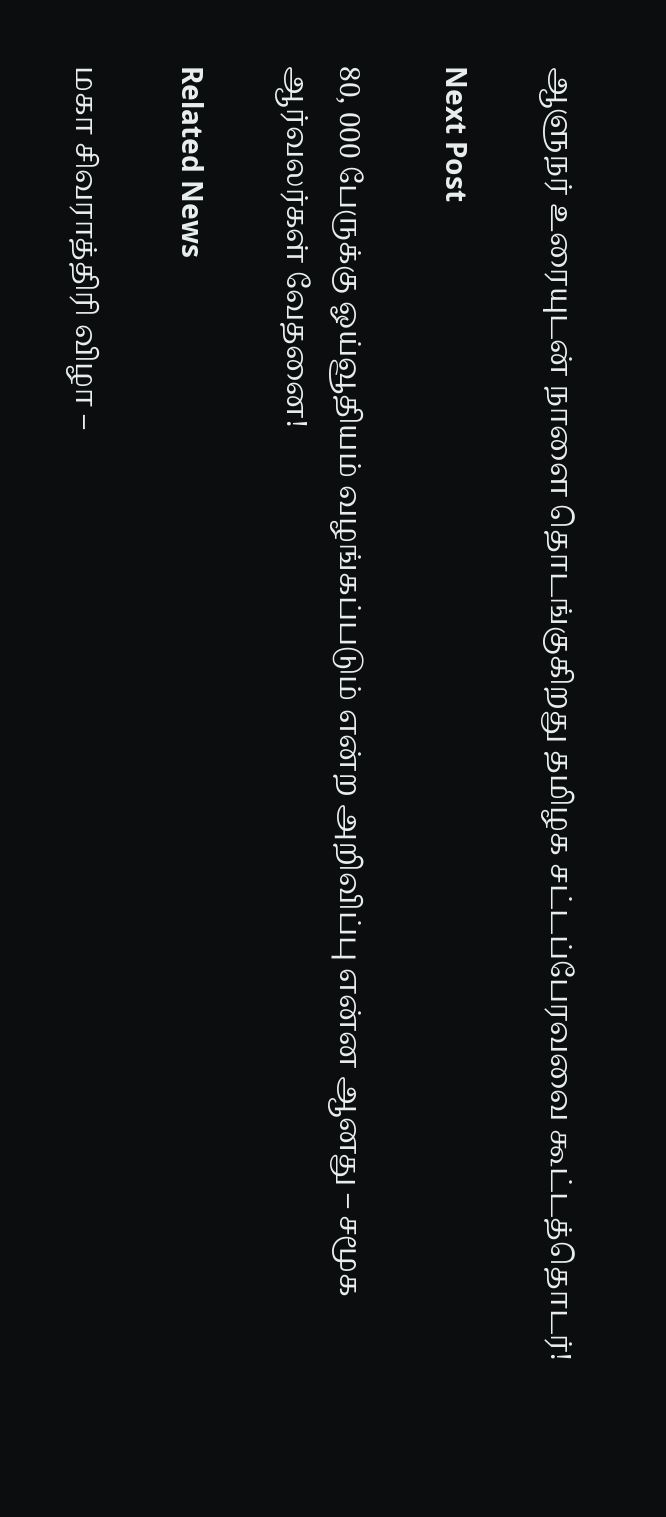ஆளுநர் உரையுடன் நாளை தொடங்குகிறது தமிழக சட்டப்பேரவவை கூட்டத்தொடர்!

Next Post

80, 000 பேருக்கு ஓய்வூதியம் வழங்கப்படும் என்ற அறிவிப்பு என்ன ஆனது – சமூக ஆர்வலர்கள் வேதனை!

Related News

மகா சிவராத்திரி விழா –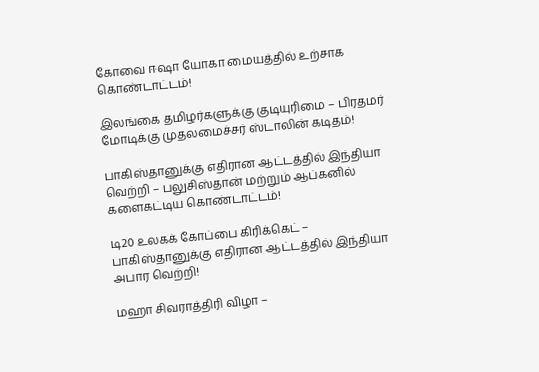கோவை ஈஷா யோகா மையத்தில் உற்சாக கொண்டாட்டம்!

இலங்கை தமிழர்களுக்கு குடியுரிமை – பிரதமர் மோடிக்கு முதலமைச்சர் ஸ்டாலின் கடிதம்!

பாகிஸ்தானுக்கு எதிரான ஆட்டத்தில் இந்தியா வெற்றி – பலுசிஸ்தான் மற்றும் ஆப்கனில் களைகட்டிய கொண்டாட்டம்!

டி20 உலகக் கோப்பை கிரிக்கெட் – பாகிஸ்தானுக்கு எதிரான ஆட்டத்தில் இந்தியா அபார வெற்றி!

மஹா சிவராத்திரி விழா –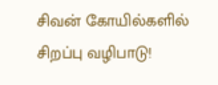சிவன் கோயில்களில் சிறப்பு வழிபாடு!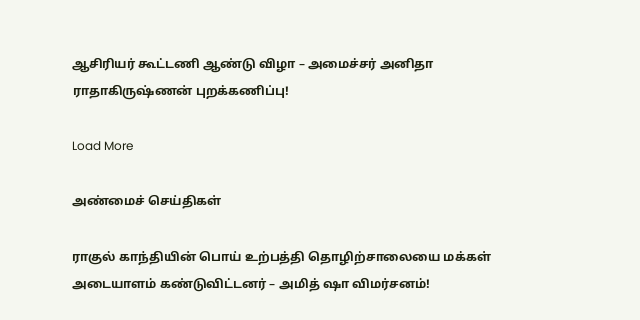ஆசிரியர் கூட்டணி ஆண்டு விழா – அமைச்சர் அனிதா ராதாகிருஷ்ணன் புறக்கணிப்பு!

Load More

அண்மைச் செய்திகள்

ராகுல் காந்தியின் பொய் உற்பத்தி தொழிற்சாலையை மக்கள் அடையாளம் கண்டுவிட்டனர் – அமித் ஷா விமர்சனம்!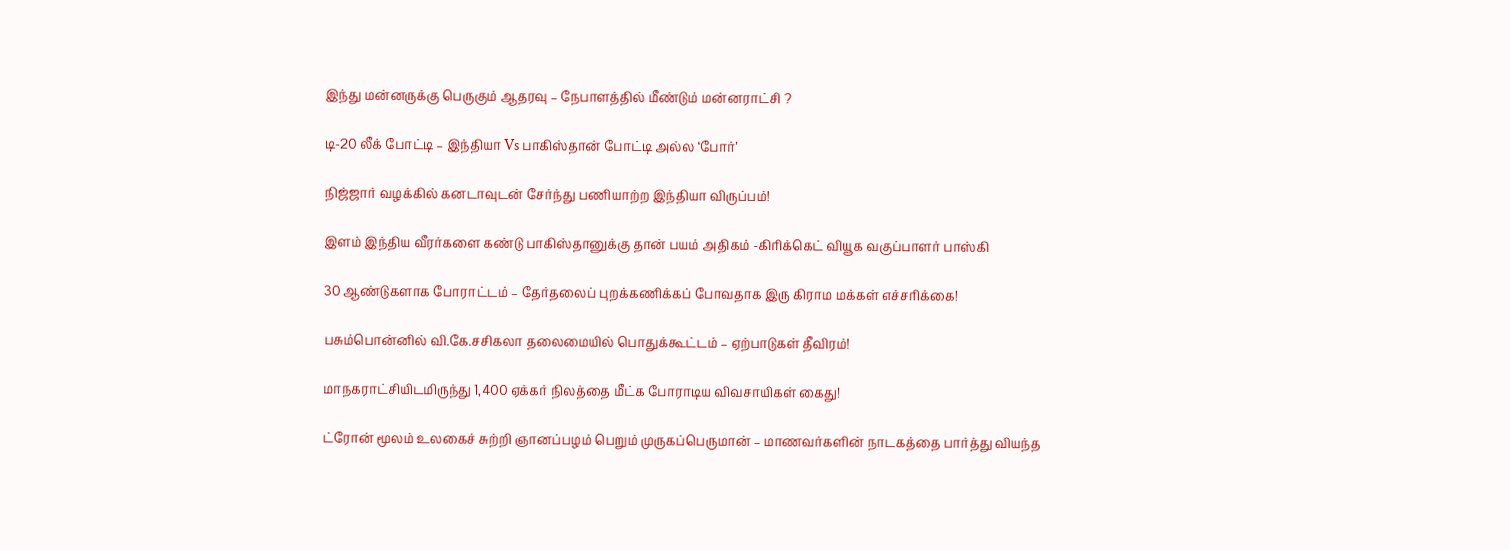இந்து மன்னருக்கு பெருகும் ஆதரவு – நேபாளத்தில் மீண்டும் மன்னராட்சி ?

டி-20 லீக் போட்டி – இந்தியா Vs பாகிஸ்தான் போட்டி அல்ல ‘போர்’

நிஜ்ஜார் வழக்கில் கனடாவுடன் சேர்ந்து பணியாற்ற இந்தியா விருப்பம்!

இளம் இந்திய வீரர்களை கண்டு பாகிஸ்தானுக்கு தான் பயம் அதிகம் -கிரிக்கெட் வியூக வகுப்பாளர் பாஸ்கி

30 ஆண்டுகளாக போராட்டம் – தேர்தலைப் புறக்கணிக்கப் போவதாக இரு கிராம மக்கள் எச்சரிக்கை!

பசும்பொன்னில் வி.கே.சசிகலா தலைமையில் பொதுக்கூட்டம் – ஏற்பாடுகள் தீவிரம்!

மாநகராட்சியிடமிருந்து 1,400 ஏக்கர் நிலத்தை மீட்க போராடிய விவசாயிகள் கைது!

ட்ரோன் மூலம் உலகைச் சுற்றி ஞானப்பழம் பெறும் முருகப்பெருமான் – மாணவர்களின் நாடகத்தை பார்த்து வியந்த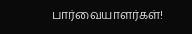பார்வையாளர்கள்!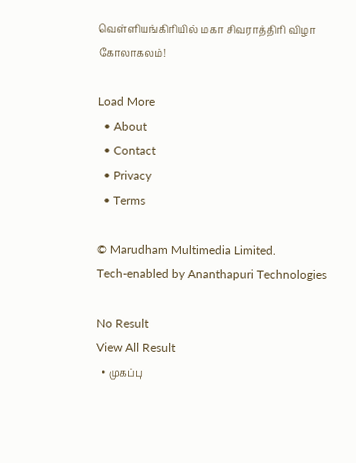வெள்ளியங்கிரியில் மகா சிவராத்திரி விழா கோலாகலம்!

Load More
  • About
  • Contact
  • Privacy
  • Terms

© Marudham Multimedia Limited.
Tech-enabled by Ananthapuri Technologies

No Result
View All Result
  • முகப்பு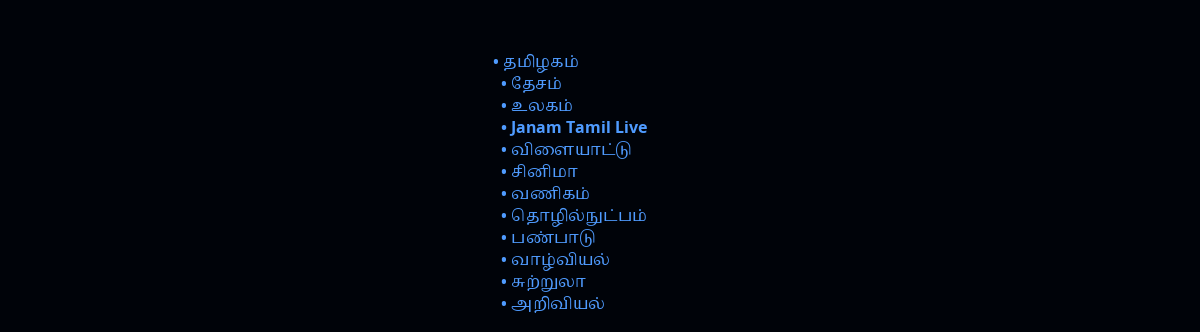• தமிழகம்
  • தேசம்
  • உலகம்
  • Janam Tamil Live
  • விளையாட்டு
  • சினிமா
  • வணிகம்
  • தொழில்நுட்பம்
  • பண்பாடு
  • வாழ்வியல்
  • சுற்றுலா
  • அறிவியல்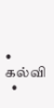• கல்வி
  •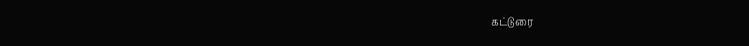கட்டுரை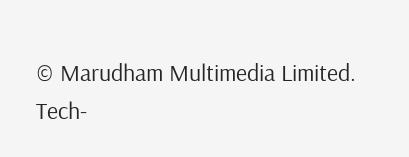© Marudham Multimedia Limited.
Tech-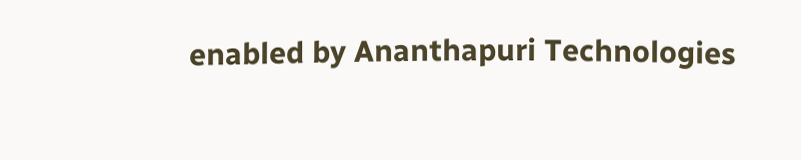enabled by Ananthapuri Technologies